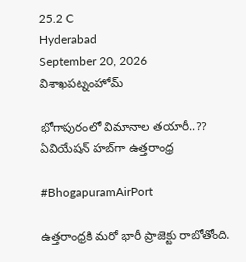25.2 C
Hyderabad
September 20, 2026
విశాఖపట్నంహోమ్

భోగాపురంలో విమానాల తయారీ..?? ఏవియేషన్‌ హబ్‌గా ఉత్తరాంధ్ర

#BhogapuramAirPort

ఉత్తరాంధ్రకి మరో భారీ ప్రాజెక్టు రాబోతోంది.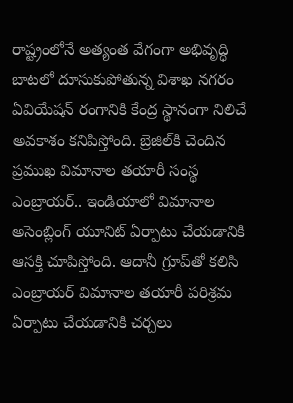రాష్ట్రంలోనే అత్యంత వేగంగా అభివృద్ధి బాటలో దూసుకుపోతున్న విశాఖ నగరం ఏవియేషన్‌ రంగానికి కేంద్ర స్థానంగా నిలిచే అవకాశం కనిపిస్తోంది. బ్రెజిల్‌కి చెందిన ప్రముఖ విమానాల తయారీ సంస్థ ఎంబ్రాయర్‌.. ఇండియాలో విమానాల అసెంబ్లింగ్‌ యూనిట్‌ ఏర్పాటు చేయడానికి ఆసక్తి చూపిస్తోంది. ఆదానీ గ్రూప్‌తో కలిసి ఎంబ్రాయర్‌ విమానాల తయారీ పరిశ్రమ ఏర్పాటు చేయడానికి చర్చలు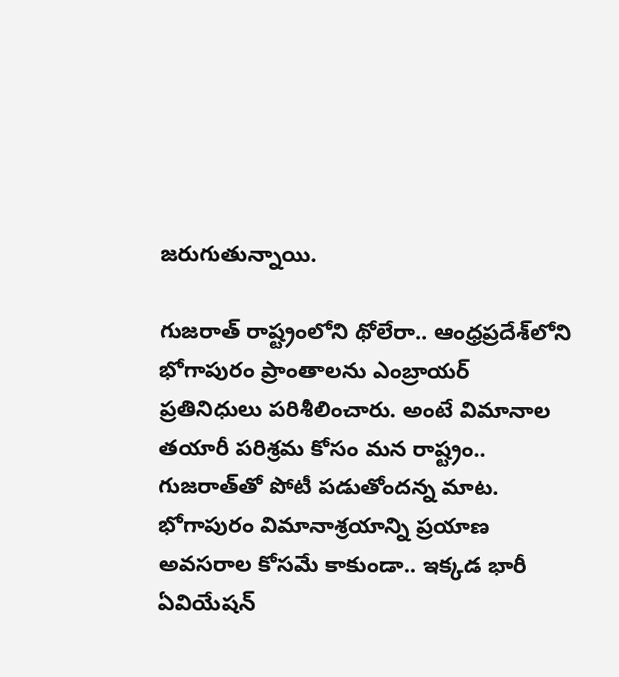జరుగుతున్నాయి.

గుజరాత్‌ రాష్ట్రంలోని థోలేరా.. ఆంధ్రప్రదేశ్‌లోని భోగాపురం ప్రాంతాలను ఎంబ్రాయర్‌ ప్రతినిధులు పరిశీలించారు. అంటే విమానాల తయారీ పరిశ్రమ కోసం మన రాష్ట్రం.. గుజరాత్‌తో పోటీ పడుతోందన్న మాట. భోగాపురం విమానాశ్రయాన్ని ప్రయాణ అవసరాల కోసమే కాకుండా.. ఇక్కడ భారీ ఏవియేషన్‌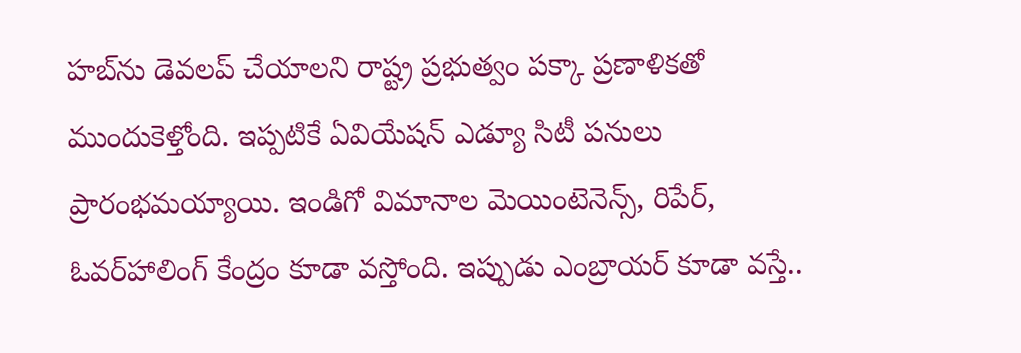హబ్‌ను డెవలప్‌ చేయాలని రాష్ట్ర ప్రభుత్వం పక్కా ప్రణాళికతో ముందుకెళ్తోంది. ఇప్పటికే ఏవియేషన్‌ ఎడ్యూ సిటీ పనులు ప్రారంభమయ్యాయి. ఇండిగో విమానాల మెయింటెనెన్స్, రిపేర్‌, ఓవర్‌హాలింగ్‌ కేంద్రం కూడా వస్తోంది. ఇప్పుడు ఎంబ్రాయర్‌ కూడా వస్తే..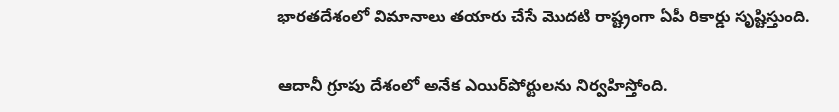భారతదేశంలో విమానాలు తయారు చేసే మొదటి రాష్ట్రంగా ఏపీ రికార్డు సృష్టిస్తుంది.

ఆదానీ గ్రూపు దేశంలో అనేక ఎయిర్‌పోర్టులను నిర్వహిస్తోంది.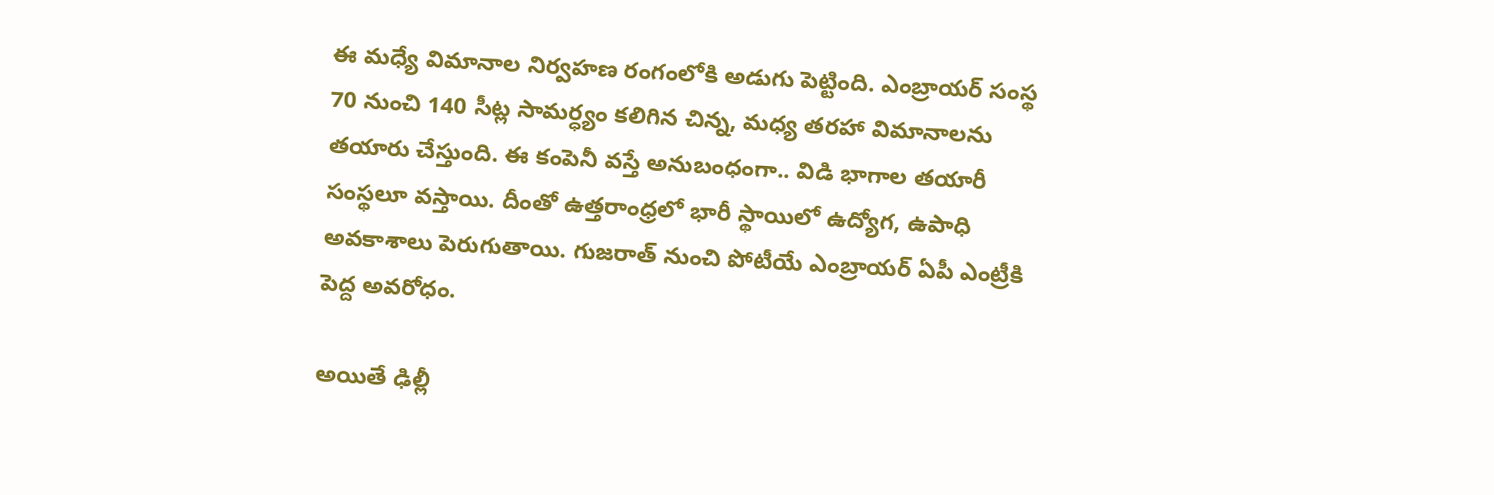ఈ మధ్యే విమానాల నిర్వహణ రంగంలోకి అడుగు పెట్టింది. ఎంబ్రాయర్‌ సంస్థ 70 నుంచి 140 సీట్ల సామర్ధ్యం కలిగిన చిన్న, మధ్య తరహా విమానాలను తయారు చేస్తుంది. ఈ కంపెనీ వస్తే అనుబంధంగా.. విడి భాగాల తయారీ సంస్థలూ వస్తాయి. దీంతో ఉత్తరాంధ్రలో భారీ స్థాయిలో ఉద్యోగ, ఉపాధి అవకాశాలు పెరుగుతాయి. గుజరాత్‌ నుంచి పోటీయే ఎంబ్రాయర్‌ ఏపీ ఎంట్రీకి పెద్ద అవరోధం.

అయితే ఢిల్లీ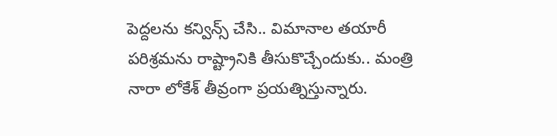పెద్దలను కన్విన్స్‌ చేసి.. విమానాల తయారీ పరిశ్రమను రాష్ట్రానికి తీసుకొచ్చేందుకు.. మంత్రి నారా లోకేశ్‌ తీవ్రంగా ప్రయత్నిస్తున్నారు.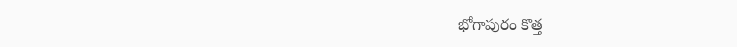భోగాపురం కొత్త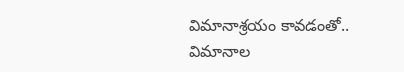విమానాశ్రయం కావడంతో.. విమానాల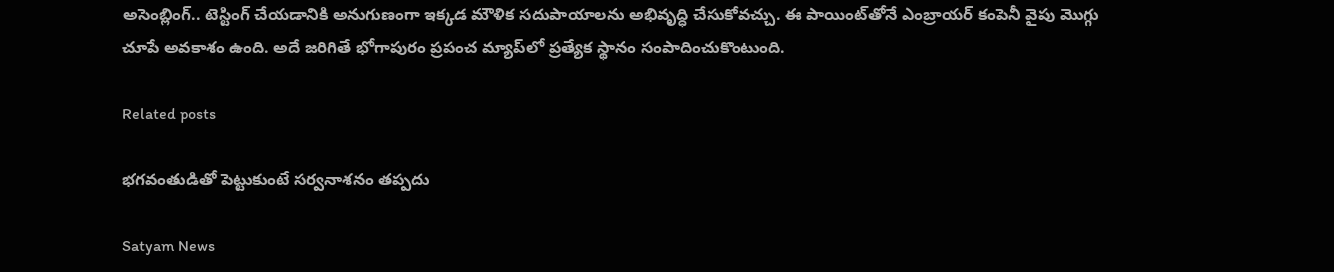అసెంబ్లింగ్‌.. టెస్టింగ్ చేయడానికి అనుగుణంగా ఇక్కడ మౌళిక సదుపాయాలను అభివృద్ధి చేసుకోవచ్చు. ఈ పాయింట్‌తోనే ఎంబ్రాయర్‌ కంపెనీ వైపు మొగ్గు చూపే అవకాశం ఉంది. అదే జరిగితే భోగాపురం ప్రపంచ మ్యాప్‌లో ప్రత్యేక స్థానం సంపాదించుకొంటుంది.

Related posts

భగవంతుడితో పెట్టుకుంటే సర్వనాశనం తప్పదు

Satyam News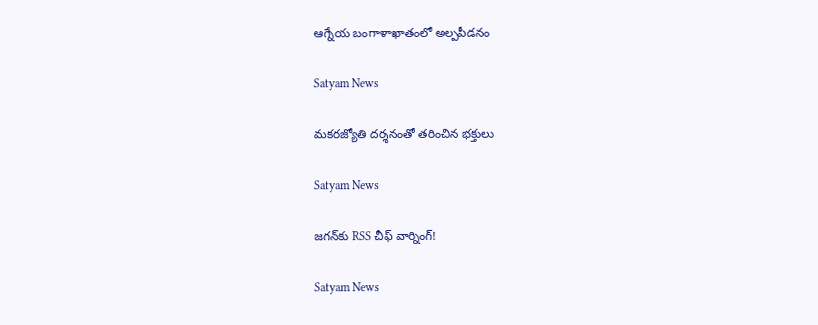ఆగ్నేయ బంగాళాఖాతంలో అల్పపీడనం

Satyam News

మకరజ్యోతి దర్శనంతో తరించిన భక్తులు

Satyam News

జగన్‌కు RSS చీఫ్‌ వార్నింగ్!

Satyam News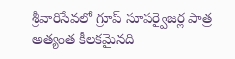శ్రీ‌వారిసేవ‌లో గ్రూప్ సూప‌ర్వైజ‌ర్ల పాత్ర అత్యంత కీల‌క‌మైన‌ది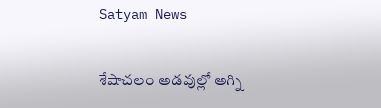Satyam News

శేషాచలం అడవుల్లో అగ్ని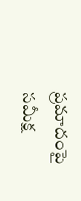ప్రమాదంపై సమీక్ష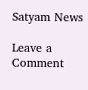Satyam News

Leave a Comment